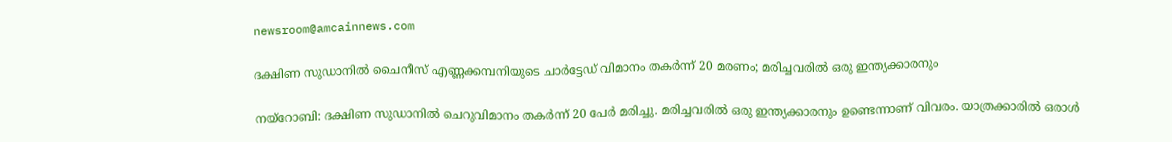newsroom@amcainnews.com

ദക്ഷിണ സുഡാനിൽ ചൈനീസ് എണ്ണക്കമ്പനിയുടെ ചാർട്ടേഡ് വിമാനം തകർന്ന് 20 മരണം; മരിച്ചവരിൽ ഒരു ഇന്ത്യക്കാരനും

നയ്റോബി: ദക്ഷിണ സുഡാനിൽ ചെറുവിമാനം തകർന്ന് 20 പേർ മരിച്ചു. മരിച്ചവരിൽ ഒരു ഇന്ത്യക്കാരനും ഉണ്ടെന്നാണ് വിവരം. യാത്രക്കാരിൽ ഒരാൾ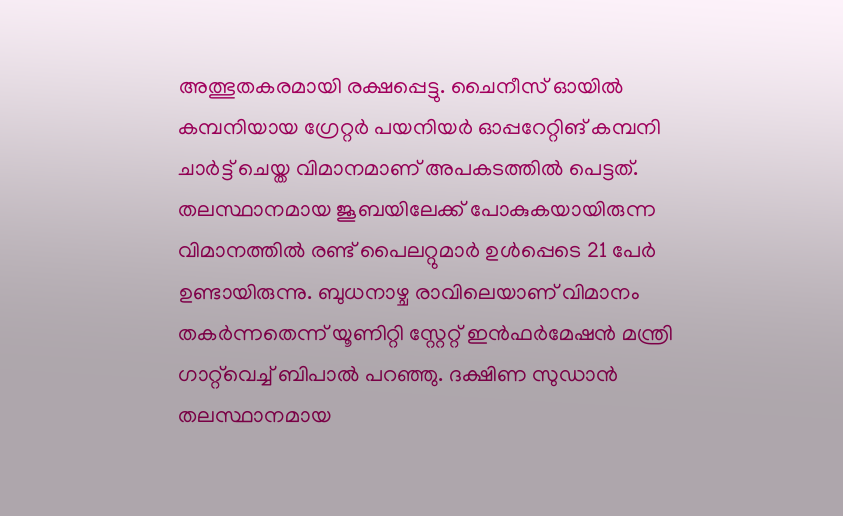അത്ഭുതകരമായി രക്ഷപ്പെട്ടു. ചൈനീസ് ഓയിൽ കമ്പനിയായ ഗ്രേറ്റർ പയനിയർ ഓപ്പറേറ്റിങ് കമ്പനി ചാർട്ട് ചെയ്ത വിമാനമാണ് അപകടത്തിൽ പെട്ടത്. തലസ്ഥാനമായ ജൂബയിലേക്ക് പോകുകയായിരുന്ന വിമാനത്തിൽ രണ്ട് പൈലറ്റുമാർ ഉൾപ്പെടെ 21 പേർ ഉണ്ടായിരുന്നു. ബുധനാഴ്ച രാവിലെയാണ് വിമാനം തകർന്നതെന്ന് യൂണിറ്റി സ്റ്റേറ്റ് ഇൻഫർമേഷൻ മന്ത്രി ഗാറ്റ്‌വെച്ച് ബിപാൽ പറഞ്ഞു. ദക്ഷിണ സുഡാൻ തലസ്ഥാനമായ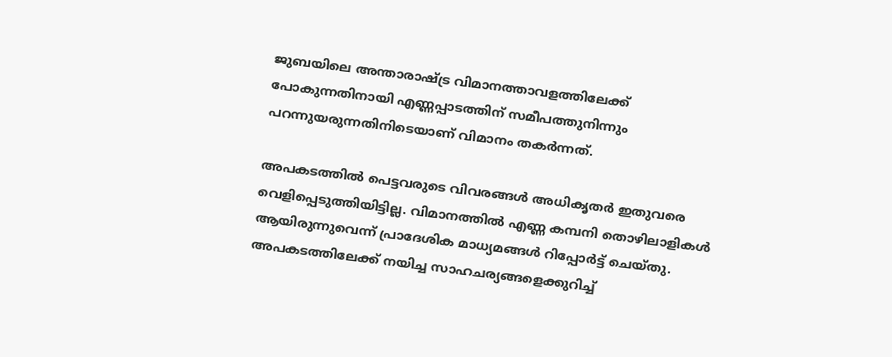ജുബയിലെ അന്താരാഷ്ട്ര വിമാനത്താവളത്തിലേക്ക് പോകുന്നതിനായി എണ്ണപ്പാടത്തിന് സമീപത്തുനിന്നും പറന്നുയരുന്നതിനിടെയാണ് വിമാനം തകർന്നത്.

അപകടത്തിൽ പെട്ടവരുടെ വിവരങ്ങൾ അധികൃതർ ഇതുവരെ വെളിപ്പെടുത്തിയിട്ടില്ല. വിമാനത്തിൽ എണ്ണ കമ്പനി തൊഴിലാളികൾ ആയിരുന്നുവെന്ന് പ്രാദേശിക മാധ്യമങ്ങൾ റിപ്പോർട്ട് ചെയ്തു. അപകടത്തിലേക്ക് നയിച്ച സാഹചര്യങ്ങളെക്കുറിച്ച്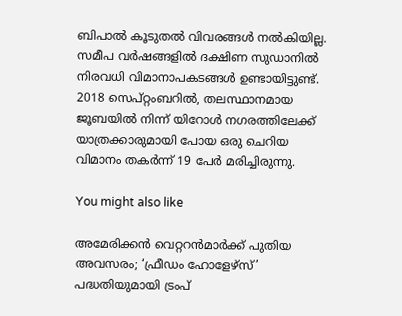ബിപാൽ കൂടുതൽ വിവരങ്ങൾ നൽകിയില്ല. സമീപ വർഷങ്ങളിൽ ദക്ഷിണ സുഡാനിൽ നിരവധി വിമാനാപകടങ്ങൾ ഉണ്ടായിട്ടുണ്ട്. 2018 സെപ്റ്റംബറിൽ, തലസ്ഥാനമായ ജൂബയിൽ നിന്ന് യിറോൾ നഗരത്തിലേക്ക് യാത്രക്കാരുമായി പോയ ഒരു ചെറിയ വിമാനം തകർന്ന് 19 പേർ മരിച്ചിരുന്നു.

You might also like

അമേരിക്കൻ വെറ്ററൻമാർക്ക് പുതിയ അവസരം; ‘ഫ്രീഡം ഹോളേഴ്സ്’ പദ്ധതിയുമായി ട്രംപ്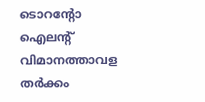ടൊറന്റോ ഐലന്റ് വിമാനത്താവള തർക്കം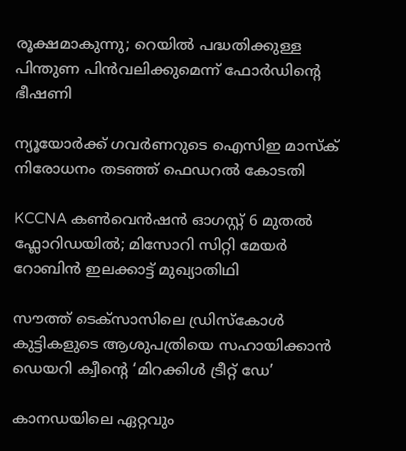രൂക്ഷമാകുന്നു; റെയിൽ പദ്ധതിക്കുള്ള പിന്തുണ പിൻവലിക്കുമെന്ന് ഫോർഡിന്റെ ഭീഷണി

ന്യൂയോർക്ക് ഗവർണറുടെ ഐസിഇ മാസ്ക് നിരോധനം തടഞ്ഞ് ഫെഡറൽ കോടതി

KCCNA കൺവെൻഷൻ ഓഗസ്റ്റ് 6 മുതൽ ഫ്ലോറിഡയിൽ; മിസോറി സിറ്റി മേയർ റോബിൻ ഇലക്കാട്ട് മുഖ്യാതിഥി

സൗത്ത് ടെക്സാസിലെ ഡ്രിസ്കോൾ കുട്ടികളുടെ ആശുപത്രിയെ സഹായിക്കാൻ ഡെയറി ക്വീന്റെ ‘മിറക്കിൾ ട്രീറ്റ് ഡേ’

കാനഡയിലെ ഏറ്റവും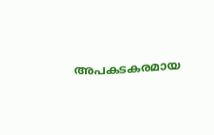അപകടകരമായ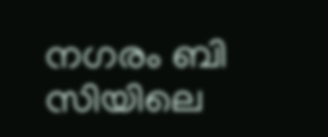നഗരം ബി സിയിലെ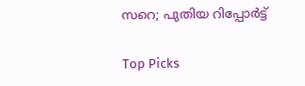സറെ; പുതിയ റിപ്പോർട്ട്

Top Picks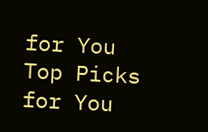for You
Top Picks for You